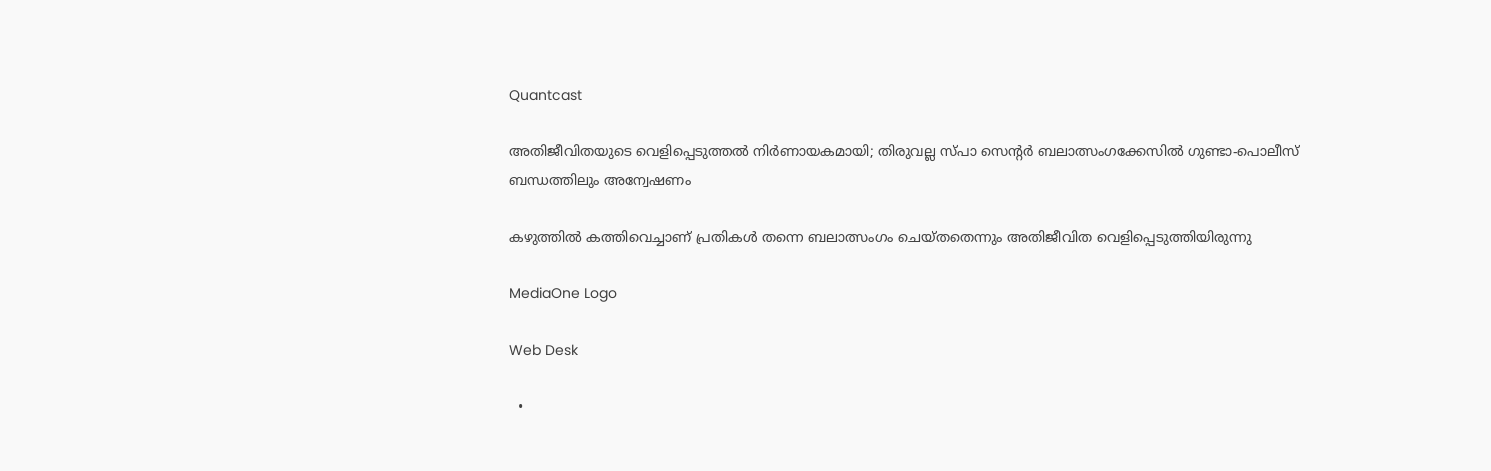Quantcast

അതിജീവിതയുടെ വെളിപ്പെടുത്തല്‍ നിര്‍ണായകമായി; തിരുവല്ല സ്പാ സെന്റർ ബലാത്സംഗക്കേസില്‍ ഗുണ്ടാ-പൊലീസ് ബന്ധത്തിലും അന്വേഷണം

കഴുത്തിൽ കത്തിവെച്ചാണ് പ്രതികൾ തന്നെ ബലാത്സംഗം ചെയ്തതെന്നും അതിജീവിത വെളിപ്പെടുത്തിയിരുന്നു

MediaOne Logo

Web Desk

  •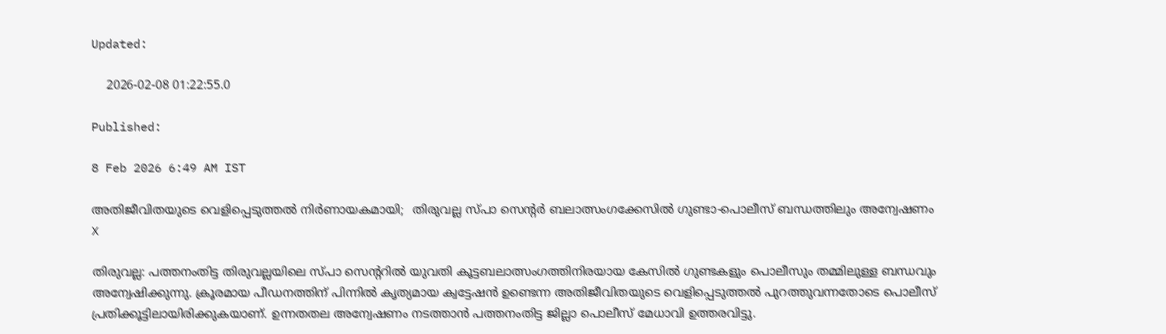Updated:

    2026-02-08 01:22:55.0

Published:

8 Feb 2026 6:49 AM IST

അതിജീവിതയുടെ വെളിപ്പെടുത്തല്‍ നിര്‍ണായകമായി;  തിരുവല്ല സ്പാ സെന്റർ ബലാത്സംഗക്കേസില്‍ ഗുണ്ടാ-പൊലീസ് ബന്ധത്തിലും അന്വേഷണം
X

തിരുവല്ല: പത്തനംതിട്ട തിരുവല്ലയിലെ സ്പാ സെന്ററിൽ യുവതി കൂട്ടബലാത്സംഗത്തിനിരയായ കേസിൽ ഗുണ്ടകളും പൊലീസും തമ്മിലുള്ള ബന്ധവും അന്വേഷിക്കുന്നു. ക്രൂരമായ പീഡനത്തിന് പിന്നിൽ കൃത്യമായ ക്വട്ടേഷൻ ഉണ്ടെന്ന അതിജീവിതയുടെ വെളിപ്പെടുത്തൽ പുറത്തുവന്നതോടെ പൊലീസ് പ്രതിക്കൂട്ടിലായിരിക്കുകയാണ്. ഉന്നതതല അന്വേഷണം നടത്താൻ പത്തനംതിട്ട ജില്ലാ പൊലീസ് മേധാവി ഉത്തരവിട്ടു.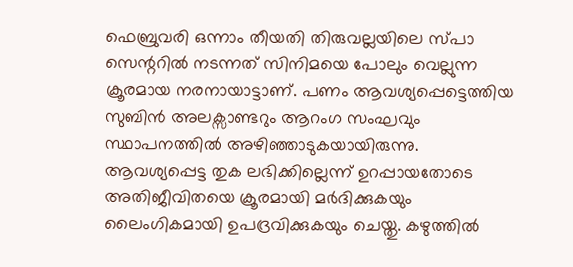ഫെബ്രുവരി ഒന്നാം തീയതി തിരുവല്ലയിലെ സ്പാ സെന്ററിൽ നടന്നത് സിനിമയെ പോലും വെല്ലുന്ന ക്രൂരമായ നരനായാട്ടാണ്. പണം ആവശ്യപ്പെട്ടെത്തിയ സുബിൻ അലക്സാണ്ടറും ആറംഗ സംഘവും സ്ഥാപനത്തിൽ അഴിഞ്ഞാടുകയായിരുന്നു. ആവശ്യപ്പെട്ട തുക ലഭിക്കില്ലെന്ന് ഉറപ്പായതോടെ അതിജീവിതയെ ക്രൂരമായി മർദിക്കുകയും ലൈംഗികമായി ഉപദ്രവിക്കുകയും ചെയ്തു. കഴുത്തിൽ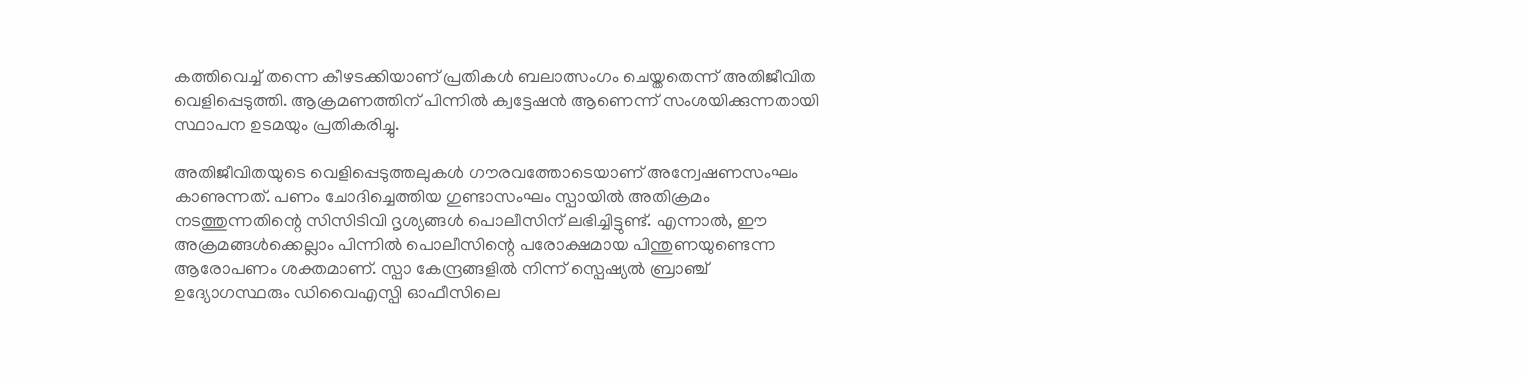കത്തിവെച്ച് തന്നെ കീഴടക്കിയാണ് പ്രതികൾ ബലാത്സംഗം ചെയ്തതെന്ന് അതിജീവിത വെളിപ്പെടുത്തി. ആക്രമണത്തിന് പിന്നിൽ ക്വട്ടേഷൻ ആണെന്ന് സംശയിക്കുന്നതായി സ്ഥാപന ഉടമയും പ്രതികരിച്ചു.

അതിജീവിതയുടെ വെളിപ്പെടുത്തലുകൾ ഗൗരവത്തോടെയാണ് അന്വേഷണസംഘം കാണുന്നത്. പണം ചോദിച്ചെത്തിയ ഗുണ്ടാസംഘം സ്പായിൽ അതിക്രമം നടത്തുന്നതിന്റെ സിസിടിവി ദൃശ്യങ്ങൾ പൊലീസിന് ലഭിച്ചിട്ടുണ്ട്. എന്നാൽ, ഈ അക്രമങ്ങൾക്കെല്ലാം പിന്നിൽ പൊലീസിന്റെ പരോക്ഷമായ പിന്തുണയുണ്ടെന്ന ആരോപണം ശക്തമാണ്. സ്പാ കേന്ദ്രങ്ങളിൽ നിന്ന് സ്പെഷ്യൽ ബ്രാഞ്ച് ഉദ്യോഗസ്ഥരും ഡിവൈഎസ്പി ഓഫീസിലെ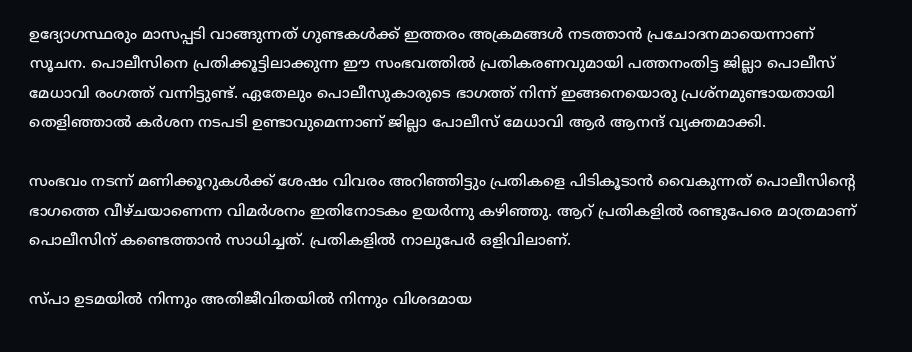ഉദ്യോഗസ്ഥരും മാസപ്പടി വാങ്ങുന്നത് ഗുണ്ടകൾക്ക് ഇത്തരം അക്രമങ്ങൾ നടത്താൻ പ്രചോദനമായെന്നാണ് സൂചന. പൊലീസിനെ പ്രതിക്കൂട്ടിലാക്കുന്ന ഈ സംഭവത്തിൽ പ്രതികരണവുമായി പത്തനംതിട്ട ജില്ലാ പൊലീസ് മേധാവി രംഗത്ത് വന്നിട്ടുണ്ട്. ഏതേലും പൊലീസുകാരുടെ ഭാഗത്ത് നിന്ന് ഇങ്ങനെയൊരു പ്രശ്നമുണ്ടായതായി തെളിഞ്ഞാൽ കർശന നടപടി ഉണ്ടാവുമെന്നാണ് ജില്ലാ പോലീസ് മേധാവി ആർ ആനന്ദ് വ്യക്തമാക്കി.

സംഭവം നടന്ന് മണിക്കൂറുകൾക്ക് ശേഷം വിവരം അറിഞ്ഞിട്ടും പ്രതികളെ പിടികൂടാൻ വൈകുന്നത് പൊലീസിന്റെ ഭാഗത്തെ വീഴ്ചയാണെന്ന വിമർശനം ഇതിനോടകം ഉയർന്നു കഴിഞ്ഞു. ആറ് പ്രതികളിൽ രണ്ടുപേരെ മാത്രമാണ് പൊലീസിന് കണ്ടെത്താൻ സാധിച്ചത്. പ്രതികളില്‍ നാലുപേർ ഒളിവിലാണ്.

സ്പാ ഉടമയിൽ നിന്നും അതിജീവിതയിൽ നിന്നും വിശദമായ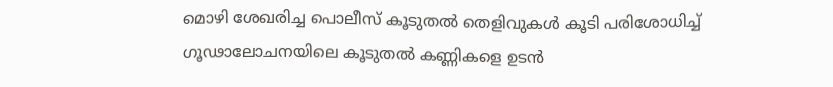മൊഴി ശേഖരിച്ച പൊലീസ് കൂടുതൽ തെളിവുകൾ കൂടി പരിശോധിച്ച് ഗൂഢാലോചനയിലെ കൂടുതൽ കണ്ണികളെ ഉടൻ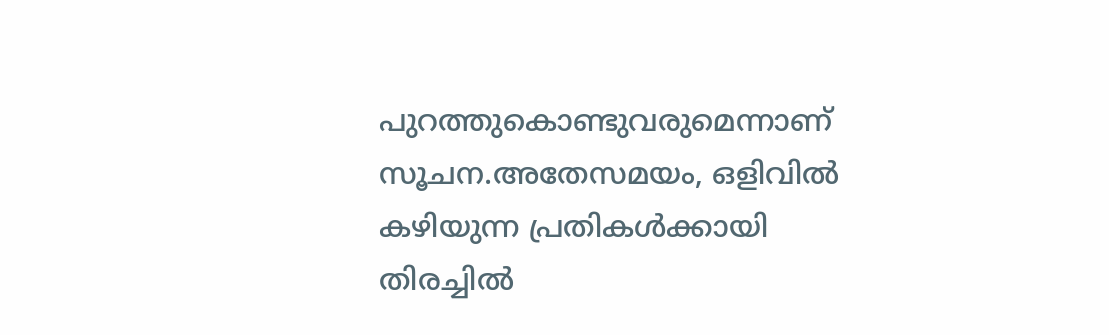പുറത്തുകൊണ്ടുവരുമെന്നാണ് സൂചന.അതേസമയം, ഒളിവിൽ കഴിയുന്ന പ്രതികൾക്കായി തിരച്ചിൽ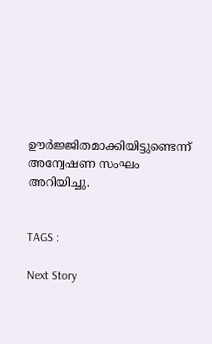ഊർജ്ജിതമാക്കിയിട്ടുണ്ടെന്ന് അന്വേഷണ സംഘം അറിയിച്ചു.


TAGS :

Next Story